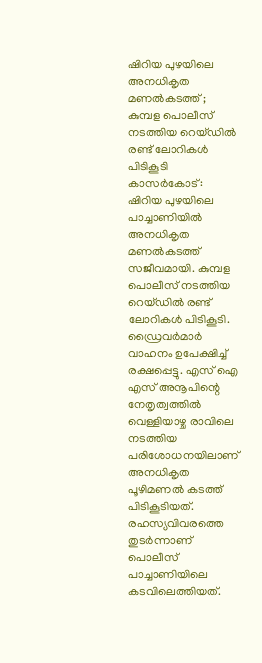ഷിറിയ പുഴയിലെ അനധികൃത മണൽകടത്ത് ; കുമ്പള പൊലീസ് നടത്തിയ റെയ്ഡിൽ രണ്ട് ലോറികൾ പിടികൂടി
കാസർകോട്: ഷിറിയ പുഴയിലെ പാച്ചാണിയിൽ അനധികൃത മണൽകടത്ത് സജീവമായി. കുമ്പള പൊലീസ് നടത്തിയ റെയ്ഡിൽ രണ്ട് ലോറികൾ പിടികൂടി. ഡ്രൈവർമാർ വാഹനം ഉപേക്ഷിച്ച് രക്ഷപ്പെട്ടു. എസ് ഐ എസ് അനൂപിന്റെ നേതൃത്വത്തിൽ വെള്ളിയാഴ്ച രാവിലെ നടത്തിയ പരിശോധനയിലാണ് അനധികൃത പൂഴിമണൽ കടത്ത് പിടികൂടിയത്. രഹസ്യവിവരത്തെ തുടർന്നാണ് പൊലീസ് പാച്ചാണിയിലെ കടവിലെത്തിയത്.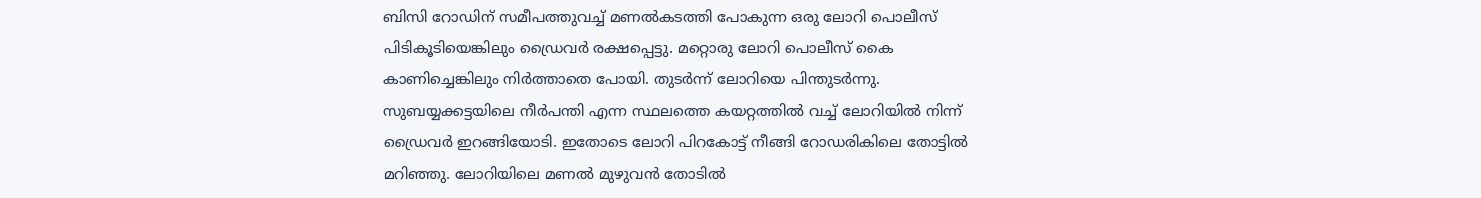ബിസി റോഡിന് സമീപത്തുവച്ച് മണൽകടത്തി പോകുന്ന ഒരു ലോറി പൊലീസ് പിടികൂടിയെങ്കിലും ഡ്രൈവർ രക്ഷപ്പെട്ടു. മറ്റൊരു ലോറി പൊലീസ് കൈ കാണിച്ചെങ്കിലും നിർത്താതെ പോയി. തുടർന്ന് ലോറിയെ പിന്തുടർന്നു. സുബയ്യക്കട്ടയിലെ നീർപന്തി എന്ന സ്ഥലത്തെ കയറ്റത്തിൽ വച്ച് ലോറിയിൽ നിന്ന് ഡ്രൈവർ ഇറങ്ങിയോടി. ഇതോടെ ലോറി പിറകോട്ട് നീങ്ങി റോഡരികിലെ തോട്ടിൽ മറിഞ്ഞു. ലോറിയിലെ മണൽ മുഴുവൻ തോടിൽ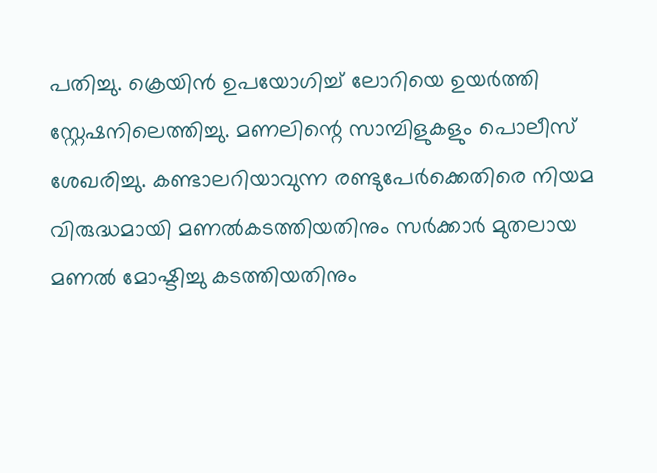പതിച്ചു. ക്രെയിൻ ഉപയോഗിച്ച് ലോറിയെ ഉയർത്തി സ്റ്റേഷനിലെത്തിച്ചു. മണലിന്റെ സാമ്പിളുകളും പൊലീസ് ശേഖരിച്ചു. കണ്ടാലറിയാവുന്ന രണ്ടുപേർക്കെതിരെ നിയമ വിരുദ്ധമായി മണൽകടത്തിയതിനും സർക്കാർ മുതലായ മണൽ മോഷ്ടിച്ചു കടത്തിയതിനും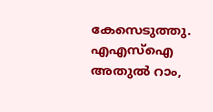കേസെടുത്തു. എഎസ്ഐ അതുൽ റാം,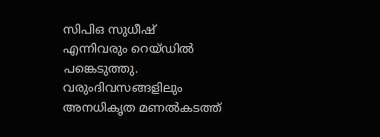സിപിഒ സുധീഷ് എന്നിവരും റെയ്ഡിൽ പങ്കെടുത്തു. വരുംദിവസങ്ങളിലും അനധികൃത മണൽകടത്ത്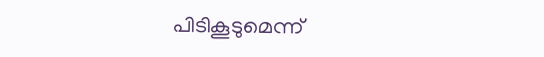പിടികൂടുമെന്ന്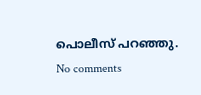പൊലീസ് പറഞ്ഞു.
No comments